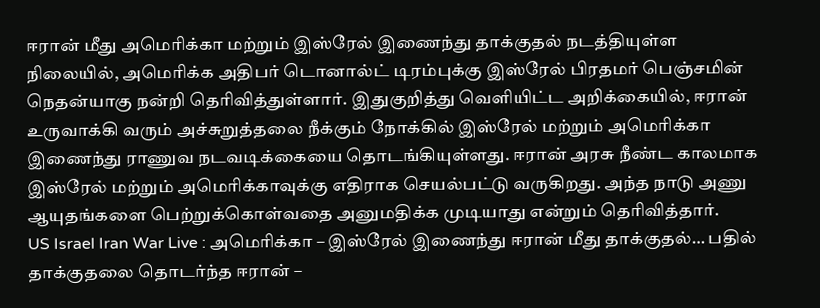ஈரான் மீது அமெரிக்கா மற்றும் இஸ்ரேல் இணைந்து தாக்குதல் நடத்தியுள்ள நிலையில், அமெரிக்க அதிபர் டொனால்ட் டிரம்புக்கு இஸ்ரேல் பிரதமர் பெஞ்சமின் நெதன்யாகு நன்றி தெரிவித்துள்ளார். இதுகுறித்து வெளியிட்ட அறிக்கையில், ஈரான் உருவாக்கி வரும் அச்சுறுத்தலை நீக்கும் நோக்கில் இஸ்ரேல் மற்றும் அமெரிக்கா இணைந்து ராணுவ நடவடிக்கையை தொடங்கியுள்ளது. ஈரான் அரசு நீண்ட காலமாக இஸ்ரேல் மற்றும் அமெரிக்காவுக்கு எதிராக செயல்பட்டு வருகிறது. அந்த நாடு அணு ஆயுதங்களை பெற்றுக்கொள்வதை அனுமதிக்க முடியாது என்றும் தெரிவித்தார்.
US Israel Iran War Live : அமெரிக்கா – இஸ்ரேல் இணைந்து ஈரான் மீது தாக்குதல்… பதில் தாக்குதலை தொடர்ந்த ஈரான் –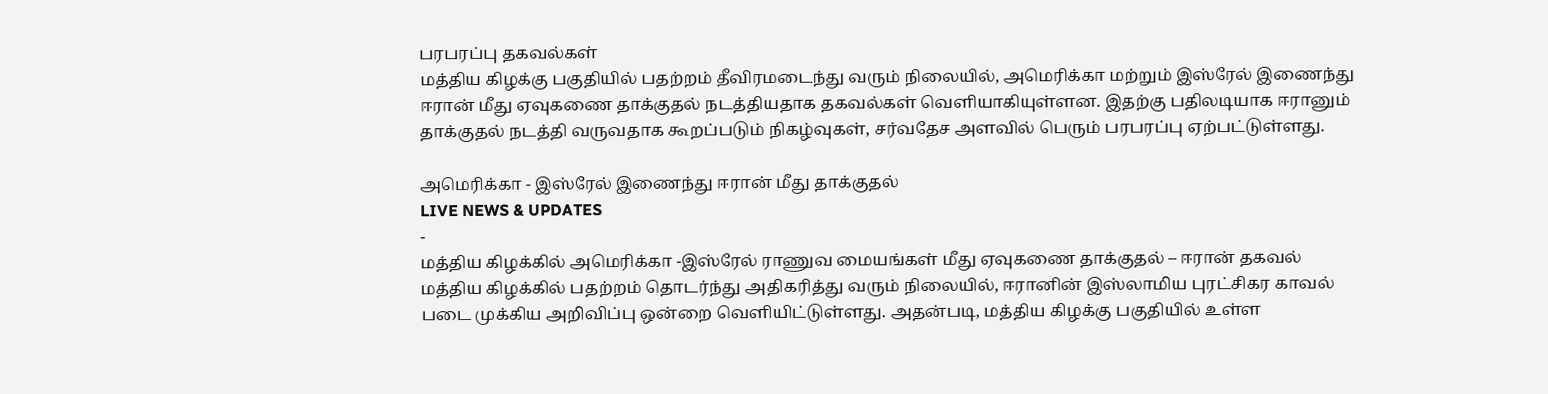பரபரப்பு தகவல்கள்
மத்திய கிழக்கு பகுதியில் பதற்றம் தீவிரமடைந்து வரும் நிலையில், அமெரிக்கா மற்றும் இஸ்ரேல் இணைந்து ஈரான் மீது ஏவுகணை தாக்குதல் நடத்தியதாக தகவல்கள் வெளியாகியுள்ளன. இதற்கு பதிலடியாக ஈரானும் தாக்குதல் நடத்தி வருவதாக கூறப்படும் நிகழ்வுகள், சர்வதேச அளவில் பெரும் பரபரப்பு ஏற்பட்டுள்ளது.

அமெரிக்கா - இஸ்ரேல் இணைந்து ஈரான் மீது தாக்குதல்
LIVE NEWS & UPDATES
-
மத்திய கிழக்கில் அமெரிக்கா -இஸ்ரேல் ராணுவ மையங்கள் மீது ஏவுகணை தாக்குதல் – ஈரான் தகவல்
மத்திய கிழக்கில் பதற்றம் தொடர்ந்து அதிகரித்து வரும் நிலையில், ஈரானின் இஸ்லாமிய புரட்சிகர காவல் படை முக்கிய அறிவிப்பு ஒன்றை வெளியிட்டுள்ளது. அதன்படி, மத்திய கிழக்கு பகுதியில் உள்ள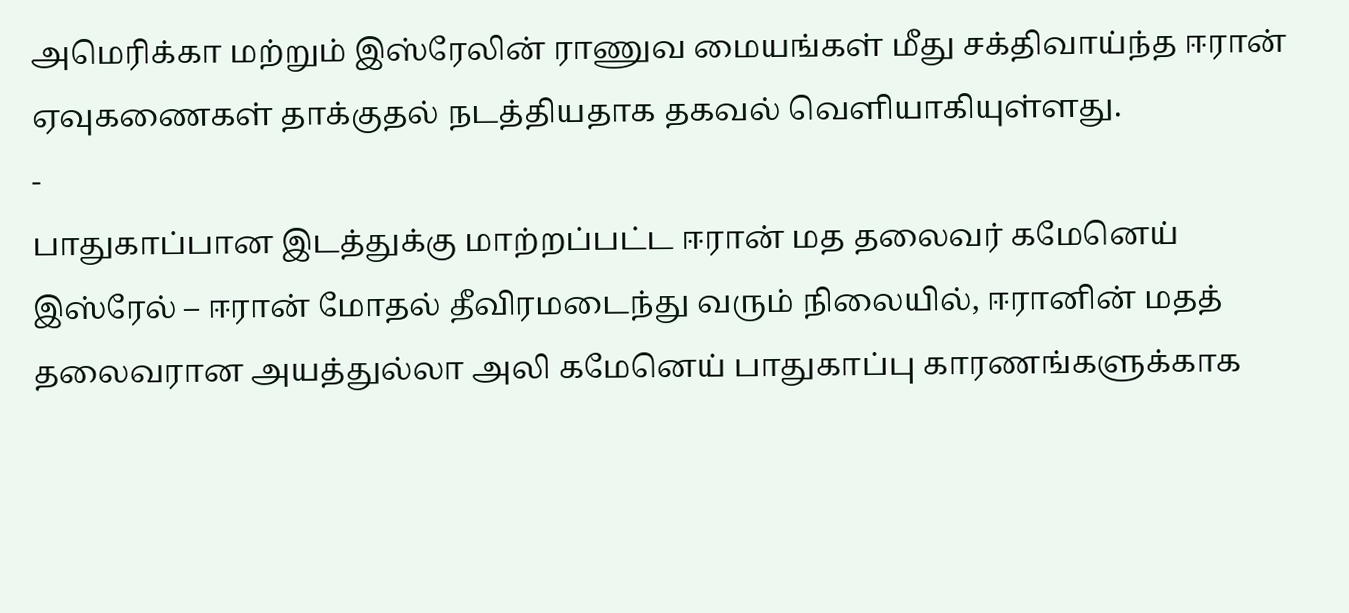அமெரிக்கா மற்றும் இஸ்ரேலின் ராணுவ மையங்கள் மீது சக்திவாய்ந்த ஈரான் ஏவுகணைகள் தாக்குதல் நடத்தியதாக தகவல் வெளியாகியுள்ளது.
-
பாதுகாப்பான இடத்துக்கு மாற்றப்பட்ட ஈரான் மத தலைவர் கமேனெய்
இஸ்ரேல் – ஈரான் மோதல் தீவிரமடைந்து வரும் நிலையில், ஈரானின் மதத் தலைவரான அயத்துல்லா அலி கமேனெய் பாதுகாப்பு காரணங்களுக்காக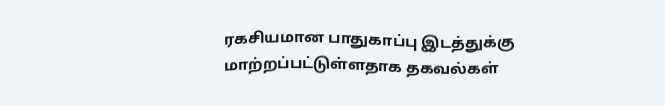ரகசியமான பாதுகாப்பு இடத்துக்கு மாற்றப்பட்டுள்ளதாக தகவல்கள்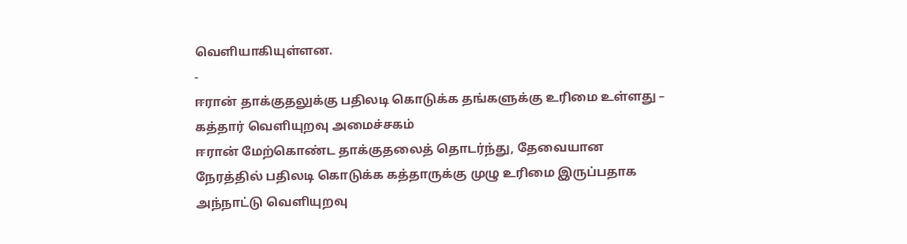வெளியாகியுள்ளன.
-
ஈரான் தாக்குதலுக்கு பதிலடி கொடுக்க தங்களுக்கு உரிமை உள்ளது – கத்தார் வெளியுறவு அமைச்சகம்
ஈரான் மேற்கொண்ட தாக்குதலைத் தொடர்ந்து, தேவையான நேரத்தில் பதிலடி கொடுக்க கத்தாருக்கு முழு உரிமை இருப்பதாக அந்நாட்டு வெளியுறவு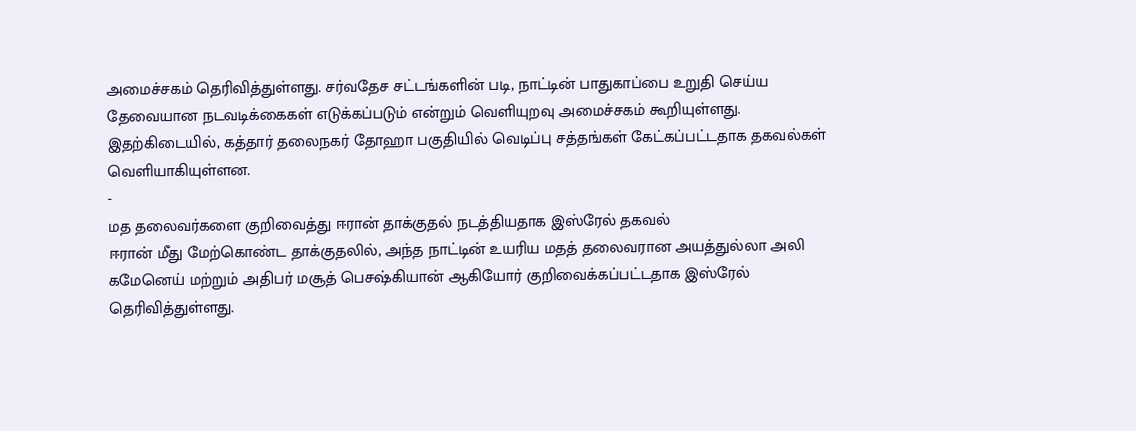அமைச்சகம் தெரிவித்துள்ளது. சர்வதேச சட்டங்களின் படி, நாட்டின் பாதுகாப்பை உறுதி செய்ய தேவையான நடவடிக்கைகள் எடுக்கப்படும் என்றும் வெளியுறவு அமைச்சகம் கூறியுள்ளது. இதற்கிடையில், கத்தார் தலைநகர் தோஹா பகுதியில் வெடிப்பு சத்தங்கள் கேட்கப்பட்டதாக தகவல்கள் வெளியாகியுள்ளன.
-
மத தலைவர்களை குறிவைத்து ஈரான் தாக்குதல் நடத்தியதாக இஸ்ரேல் தகவல்
ஈரான் மீது மேற்கொண்ட தாக்குதலில், அந்த நாட்டின் உயரிய மதத் தலைவரான அயத்துல்லா அலி கமேனெய் மற்றும் அதிபர் மசூத் பெசஷ்கியான் ஆகியோர் குறிவைக்கப்பட்டதாக இஸ்ரேல் தெரிவித்துள்ளது.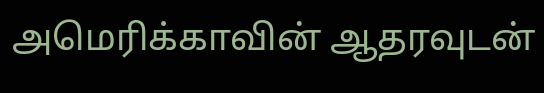அமெரிக்காவின் ஆதரவுடன்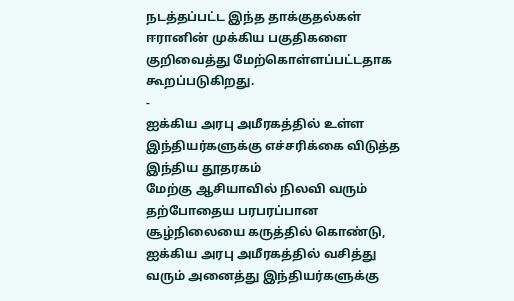நடத்தப்பட்ட இந்த தாக்குதல்கள் ஈரானின் முக்கிய பகுதிகளை குறிவைத்து மேற்கொள்ளப்பட்டதாக கூறப்படுகிறது.
-
ஐக்கிய அரபு அமீரகத்தில் உள்ள இந்தியர்களுக்கு எச்சரிக்கை விடுத்த இந்திய தூதரகம்
மேற்கு ஆசியாவில் நிலவி வரும் தற்போதைய பரபரப்பான சூழ்நிலையை கருத்தில் கொண்டு, ஐக்கிய அரபு அமீரகத்தில் வசித்து வரும் அனைத்து இந்தியர்களுக்கு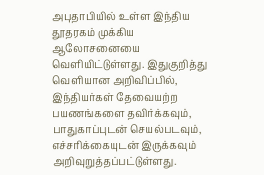அபுதாபியில் உள்ள இந்திய தூதரகம் முக்கிய ஆலோசனையை வெளியிட்டுள்ளது. இதுகுறித்து வெளியான அறிவிப்பில், இந்தியர்கள் தேவையற்ற பயணங்களை தவிர்க்கவும், பாதுகாப்புடன் செயல்படவும், எச்சரிக்கையுடன் இருக்கவும் அறிவுறுத்தப்பட்டுள்ளது.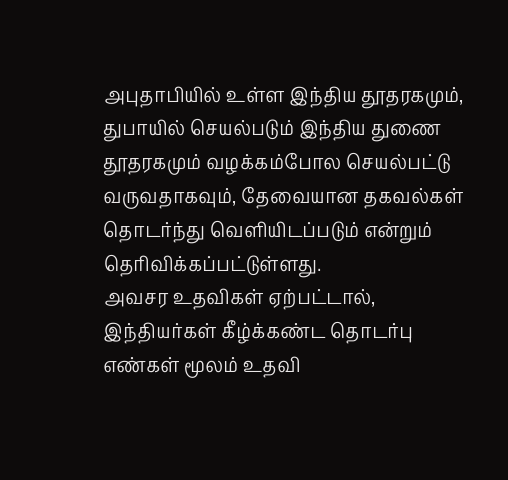அபுதாபியில் உள்ள இந்திய தூதரகமும், துபாயில் செயல்படும் இந்திய துணை தூதரகமும் வழக்கம்போல செயல்பட்டு வருவதாகவும், தேவையான தகவல்கள் தொடர்ந்து வெளியிடப்படும் என்றும் தெரிவிக்கப்பட்டுள்ளது.
அவசர உதவிகள் ஏற்பட்டால், இந்தியர்கள் கீழ்க்கண்ட தொடர்பு எண்கள் மூலம் உதவி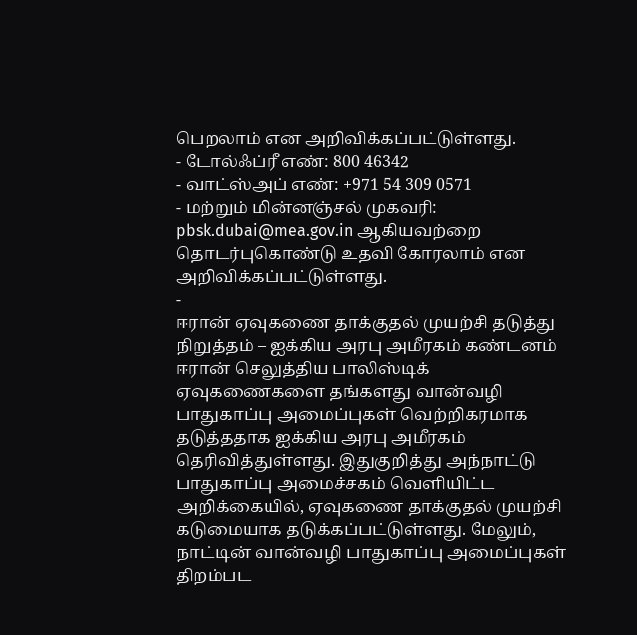பெறலாம் என அறிவிக்கப்பட்டுள்ளது.
- டோல்ஃப்ரீ எண்: 800 46342
- வாட்ஸ்அப் எண்: +971 54 309 0571
- மற்றும் மின்னஞ்சல் முகவரி: pbsk.dubai@mea.gov.in ஆகியவற்றை தொடர்புகொண்டு உதவி கோரலாம் என அறிவிக்கப்பட்டுள்ளது.
-
ஈரான் ஏவுகணை தாக்குதல் முயற்சி தடுத்து நிறுத்தம் – ஐக்கிய அரபு அமீரகம் கண்டனம்
ஈரான் செலுத்திய பாலிஸ்டிக் ஏவுகணைகளை தங்களது வான்வழி பாதுகாப்பு அமைப்புகள் வெற்றிகரமாக தடுத்ததாக ஐக்கிய அரபு அமீரகம் தெரிவித்துள்ளது. இதுகுறித்து அந்நாட்டு பாதுகாப்பு அமைச்சகம் வெளியிட்ட அறிக்கையில், ஏவுகணை தாக்குதல் முயற்சி கடுமையாக தடுக்கப்பட்டுள்ளது. மேலும், நாட்டின் வான்வழி பாதுகாப்பு அமைப்புகள் திறம்பட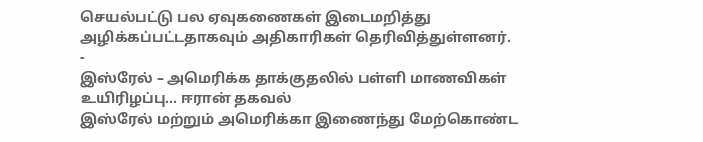செயல்பட்டு பல ஏவுகணைகள் இடைமறித்து அழிக்கப்பட்டதாகவும் அதிகாரிகள் தெரிவித்துள்ளனர்.
-
இஸ்ரேல் – அமெரிக்க தாக்குதலில் பள்ளி மாணவிகள் உயிரிழப்பு… ஈரான் தகவல்
இஸ்ரேல் மற்றும் அமெரிக்கா இணைந்து மேற்கொண்ட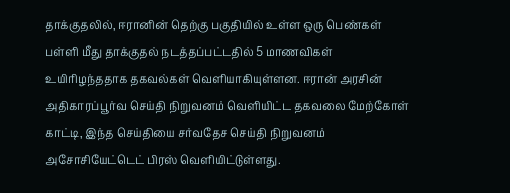தாக்குதலில், ஈரானின் தெற்கு பகுதியில் உள்ள ஒரு பெண்கள் பள்ளி மீது தாக்குதல் நடத்தப்பட்டதில் 5 மாணவிகள் உயிரிழந்ததாக தகவல்கள் வெளியாகியுள்ளன. ஈரான் அரசின் அதிகாரப்பூர்வ செய்தி நிறுவனம் வெளியிட்ட தகவலை மேற்கோள் காட்டி, இந்த செய்தியை சர்வதேச செய்தி நிறுவனம் அசோசியேட்டெட் பிரஸ் வெளியிட்டுள்ளது.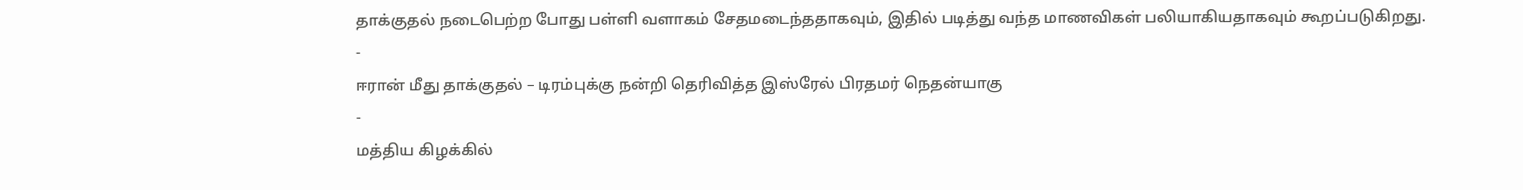தாக்குதல் நடைபெற்ற போது பள்ளி வளாகம் சேதமடைந்ததாகவும், இதில் படித்து வந்த மாணவிகள் பலியாகியதாகவும் கூறப்படுகிறது.
-
ஈரான் மீது தாக்குதல் – டிரம்புக்கு நன்றி தெரிவித்த இஸ்ரேல் பிரதமர் நெதன்யாகு
-
மத்திய கிழக்கில்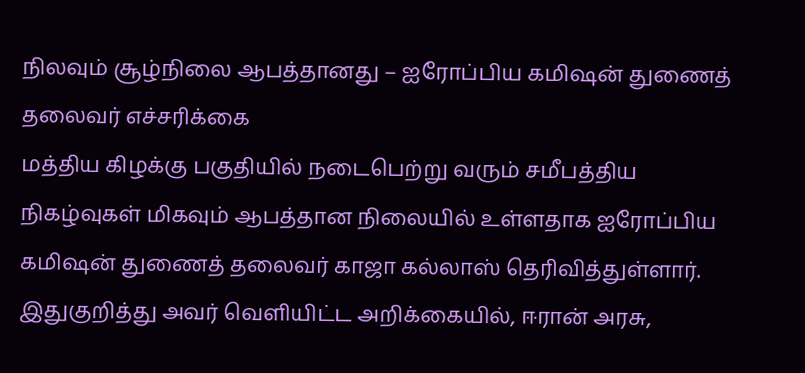நிலவும் சூழ்நிலை ஆபத்தானது – ஐரோப்பிய கமிஷன் துணைத் தலைவர் எச்சரிக்கை
மத்திய கிழக்கு பகுதியில் நடைபெற்று வரும் சமீபத்திய நிகழ்வுகள் மிகவும் ஆபத்தான நிலையில் உள்ளதாக ஐரோப்பிய கமிஷன் துணைத் தலைவர் காஜா கல்லாஸ் தெரிவித்துள்ளார். இதுகுறித்து அவர் வெளியிட்ட அறிக்கையில், ஈரான் அரசு,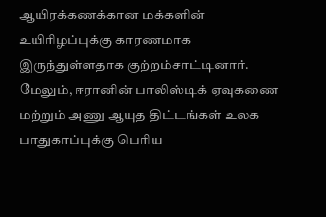ஆயிரக்கணக்கான மக்களின் உயிரிழப்புக்கு காரணமாக இருந்துள்ளதாக குற்றம்சாட்டினார். மேலும், ஈரானின் பாலிஸ்டிக் ஏவுகணை மற்றும் அணு ஆயுத திட்டங்கள் உலக பாதுகாப்புக்கு பெரிய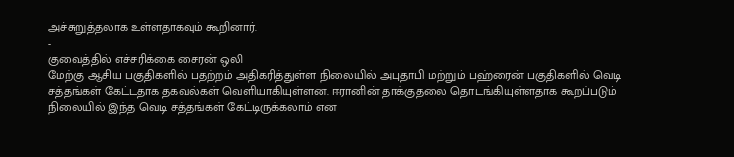அச்சுறுத்தலாக உள்ளதாகவும் கூறினார்.
-
குவைத்தில் எச்சரிக்கை சைரன் ஒலி
மேற்கு ஆசிய பகுதிகளில் பதற்றம் அதிகரித்துள்ள நிலையில் அபுதாபி மற்றும் பஹ்ரைன் பகுதிகளில் வெடி சத்தங்கள் கேட்டதாக தகவல்கள் வெளியாகியுள்ளன. ஈரானின் தாக்குதலை தொடங்கியுள்ளதாக கூறப்படும் நிலையில் இந்த வெடி சத்தங்கள் கேட்டிருக்கலாம் என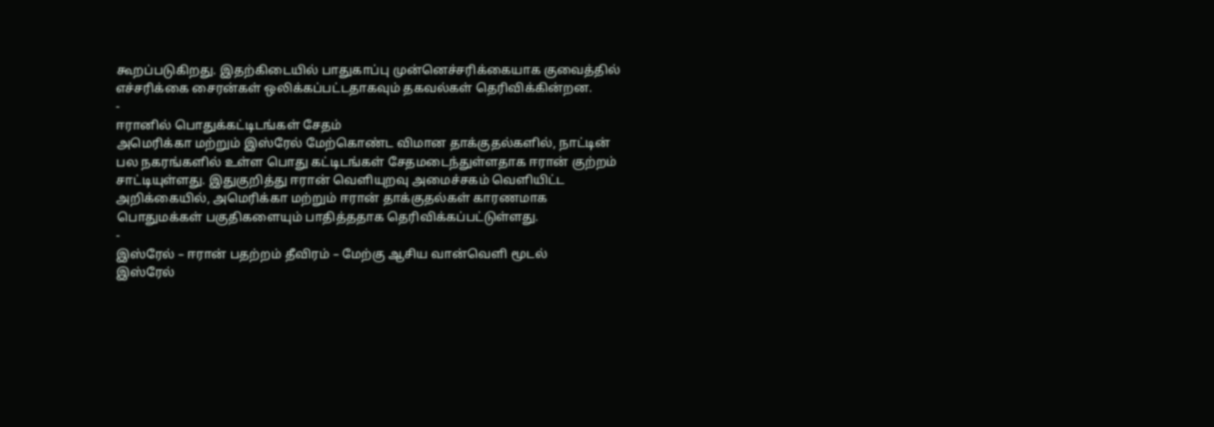கூறப்படுகிறது. இதற்கிடையில் பாதுகாப்பு முன்னெச்சரிக்கையாக குவைத்தில் எச்சரிக்கை சைரன்கள் ஒலிக்கப்பட்டதாகவும் தகவல்கள் தெரிவிக்கின்றன.
-
ஈரானில் பொதுக்கட்டிடங்கள் சேதம்
அமெரிக்கா மற்றும் இஸ்ரேல் மேற்கொண்ட விமான தாக்குதல்களில், நாட்டின் பல நகரங்களில் உள்ள பொது கட்டிடங்கள் சேதமடைந்துள்ளதாக ஈரான் குற்றம் சாட்டியுள்ளது. இதுகுறித்து ஈரான் வெளியுறவு அமைச்சகம் வெளியிட்ட அறிக்கையில், அமெரிக்கா மற்றும் ஈரான் தாக்குதல்கள் காரணமாக பொதுமக்கள் பகுதிகளையும் பாதித்ததாக தெரிவிக்கப்பட்டுள்ளது.
-
இஸ்ரேல் – ஈரான் பதற்றம் தீவிரம் – மேற்கு ஆசிய வான்வெளி மூடல்
இஸ்ரேல்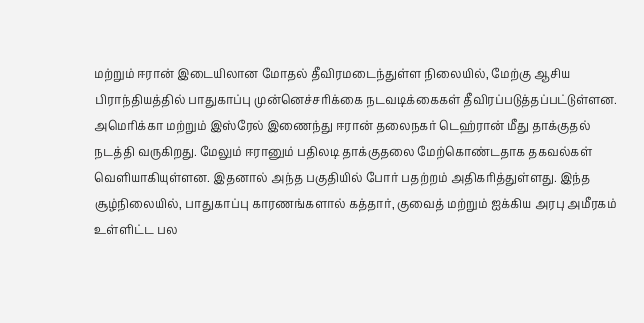மற்றும் ஈரான் இடையிலான மோதல் தீவிரமடைந்துள்ள நிலையில், மேற்கு ஆசிய பிராந்தியத்தில் பாதுகாப்பு முன்னெச்சரிக்கை நடவடிக்கைகள் தீவிரப்படுத்தப்பட்டுள்ளன. அமெரிக்கா மற்றும் இஸ்ரேல் இணைந்து ஈரான் தலைநகர் டெஹ்ரான் மீது தாக்குதல் நடத்தி வருகிறது. மேலும் ஈரானும் பதிலடி தாக்குதலை மேற்கொண்டதாக தகவல்கள் வெளியாகியுள்ளன. இதனால் அந்த பகுதியில் போர் பதற்றம் அதிகரித்துள்ளது. இந்த சூழ்நிலையில், பாதுகாப்பு காரணங்களால் கத்தார், குவைத் மற்றும் ஐக்கிய அரபு அமீரகம் உள்ளிட்ட பல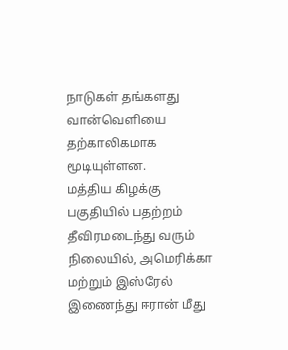நாடுகள் தங்களது வான்வெளியை தற்காலிகமாக மூடியுள்ளன.
மத்திய கிழக்கு பகுதியில் பதற்றம் தீவிரமடைந்து வரும் நிலையில், அமெரிக்கா மற்றும் இஸ்ரேல் இணைந்து ஈரான் மீது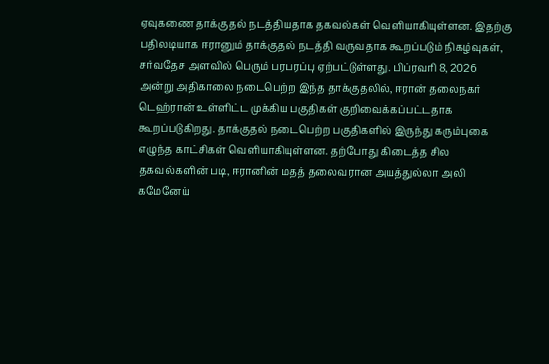ஏவுகணை தாக்குதல் நடத்தியதாக தகவல்கள் வெளியாகியுள்ளன. இதற்கு பதிலடியாக ஈரானும் தாக்குதல் நடத்தி வருவதாக கூறப்படும் நிகழ்வுகள், சர்வதேச அளவில் பெரும் பரபரப்பு ஏற்பட்டுள்ளது. பிப்ரவரி 8, 2026 அன்று அதிகாலை நடைபெற்ற இந்த தாக்குதலில், ஈரான் தலைநகர் டெஹ்ரான் உள்ளிட்ட முக்கிய பகுதிகள் குறிவைக்கப்பட்டதாக கூறப்படுகிறது. தாக்குதல் நடைபெற்ற பகுதிகளில் இருந்து கரும்புகை எழுந்த காட்சிகள் வெளியாகியுள்ளன. தற்போது கிடைத்த சில தகவல்களின் படி, ஈரானின் மதத் தலைவரான அயத்துல்லா அலி கமேனேய்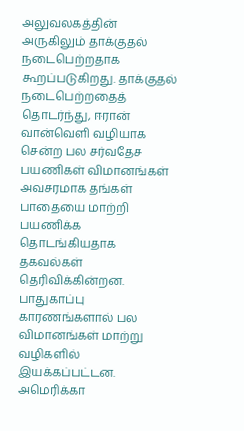அலுவலகத்தின் அருகிலும் தாக்குதல் நடைபெற்றதாக கூறப்படுகிறது. தாக்குதல் நடைபெற்றதைத் தொடர்ந்து, ஈரான் வான்வெளி வழியாக சென்ற பல சர்வதேச பயணிகள் விமானங்கள் அவசரமாக தங்கள் பாதையை மாற்றி பயணிக்க தொடங்கியதாக தகவல்கள் தெரிவிக்கின்றன. பாதுகாப்பு காரணங்களால் பல விமானங்கள் மாற்று வழிகளில் இயக்கப்பட்டன. அமெரிக்கா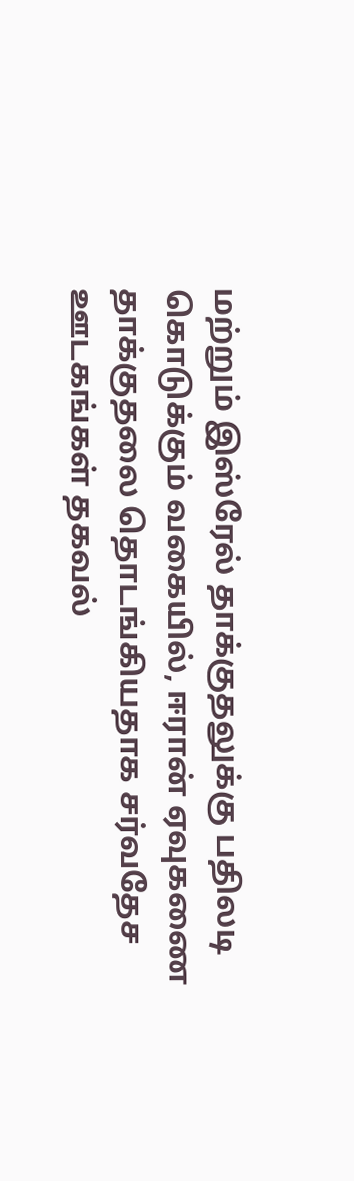மற்றும் இஸ்ரேல் தாக்குதலுக்கு பதிலடி கொடுக்கும் வகையில், ஈரான் ஏவுகணை தாக்குதலை தொடங்கியதாக சர்வதேச ஊடகங்கள் தகவல்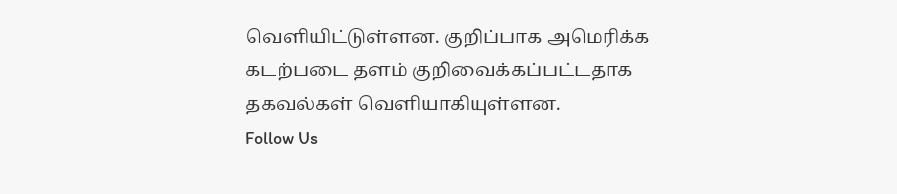வெளியிட்டுள்ளன. குறிப்பாக அமெரிக்க கடற்படை தளம் குறிவைக்கப்பட்டதாக தகவல்கள் வெளியாகியுள்ளன.
Follow Us